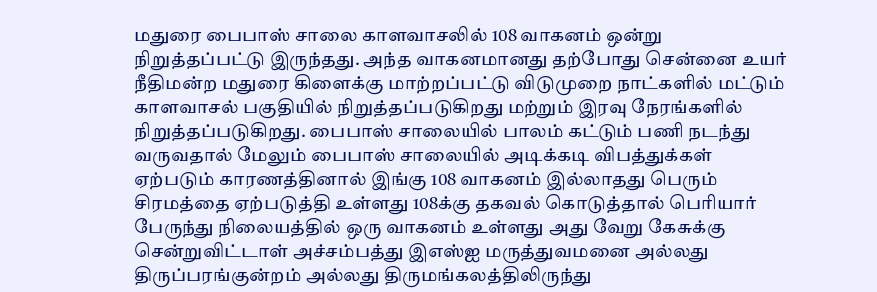மதுரை பைபாஸ் சாலை காளவாசலில் 108 வாகனம் ஒன்று நிறுத்தப்பட்டு இருந்தது. அந்த வாகனமானது தற்போது சென்னை உயர் நீதிமன்ற மதுரை கிளைக்கு மாற்றப்பட்டு விடுமுறை நாட்களில் மட்டும் காளவாசல் பகுதியில் நிறுத்தப்படுகிறது மற்றும் இரவு நேரங்களில் நிறுத்தப்படுகிறது. பைபாஸ் சாலையில் பாலம் கட்டும் பணி நடந்து வருவதால் மேலும் பைபாஸ் சாலையில் அடிக்கடி விபத்துக்கள் ஏற்படும் காரணத்தினால் இங்கு 108 வாகனம் இல்லாதது பெரும் சிரமத்தை ஏற்படுத்தி உள்ளது 108க்கு தகவல் கொடுத்தால் பெரியார் பேருந்து நிலையத்தில் ஒரு வாகனம் உள்ளது அது வேறு கேசுக்கு சென்றுவிட்டாள் அச்சம்பத்து இஎஸ்ஐ மருத்துவமனை அல்லது திருப்பரங்குன்றம் அல்லது திருமங்கலத்திலிருந்து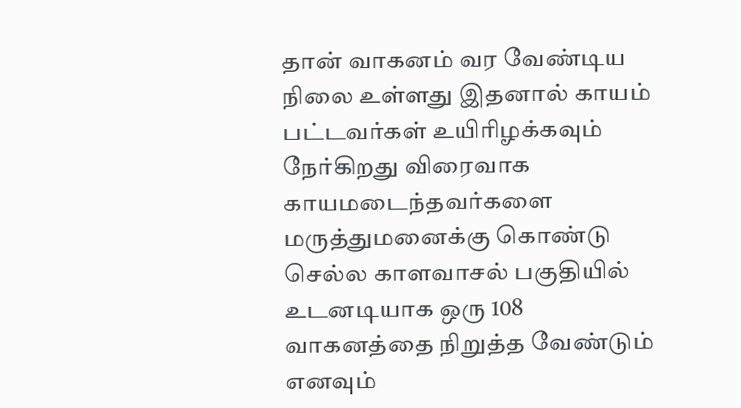தான் வாகனம் வர வேண்டிய நிலை உள்ளது இதனால் காயம் பட்டவர்கள் உயிரிழக்கவும் நேர்கிறது விரைவாக காயமடைந்தவர்களை மருத்துமனைக்கு கொண்டு செல்ல காளவாசல் பகுதியில் உடனடியாக ஒரு 108 வாகனத்தை நிறுத்த வேண்டும் எனவும்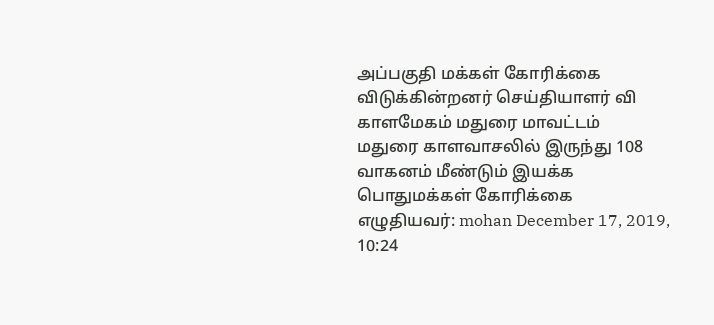அப்பகுதி மக்கள் கோரிக்கை விடுக்கின்றனர் செய்தியாளர் வி காளமேகம் மதுரை மாவட்டம்
மதுரை காளவாசலில் இருந்து 108 வாகனம் மீண்டும் இயக்க பொதுமக்கள் கோரிக்கை
எழுதியவர்: mohan December 17, 2019, 10:24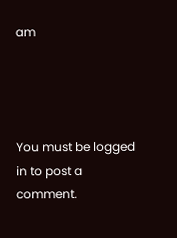am




You must be logged in to post a comment.